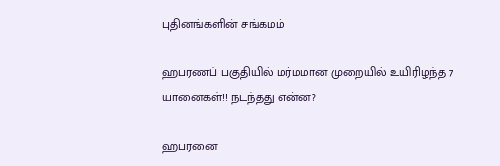புதினங்களின் சங்கமம்

ஹபரணப் பகுதியில் மர்மமான முறையில் உயிரிழந்த 7 யானைகள்!! நடந்தது என்ன?

ஹபரனை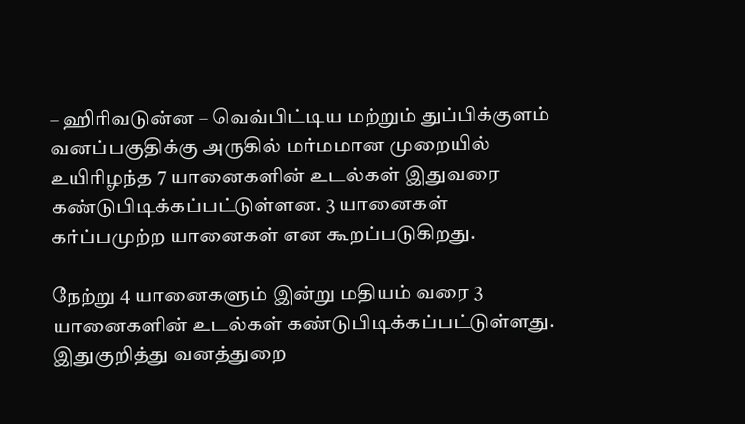– ஹிரிவடுன்ன – வெவ்பிட்டிய மற்றும் துப்பிக்குளம் வனப்பகுதிக்கு அருகில் மர்மமான முறையில் உயிரிழந்த 7 யானைகளின் உடல்கள் இதுவரை கண்டுபிடிக்கப்பட்டுள்ளன. 3 யானைகள் கர்ப்பமுற்ற யானைகள் என கூறப்படுகிறது.

நேற்று 4 யானைகளும் இன்று மதியம் வரை 3 யானைகளின் உடல்கள் கண்டுபிடிக்கப்பட்டுள்ளது. இதுகுறித்து வனத்துறை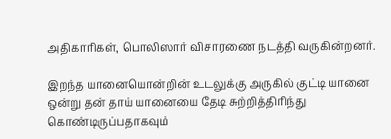அதிகாரிகள், பொலிஸார் விசாரணை நடத்தி வருகின்றனர்.

இறந்த யானையொன்றின் உடலுக்கு அருகில் குட்டி யானை ஒன்று தன் தாய் யானையை தேடி சுற்றித்திரிந்து கொண்டிருப்பதாகவும்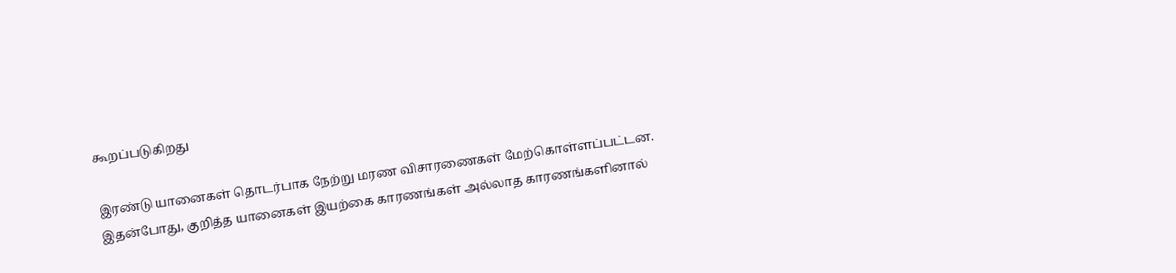கூறப்படுகிறது

இரண்டு யானைகள் தொடர்பாக நேற்று மரண விசாரணைகள் மேற்கொள்ளப்பட்டன. இதன்போது, குறித்த யானைகள் இயற்கை காரணங்கள் அல்லாத காரணங்களினால்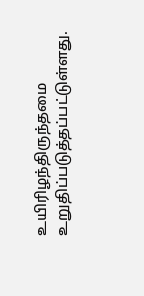உயிரிழந்திருந்தமை உறுதிப்படுத்தப்பட்டுள்ளது.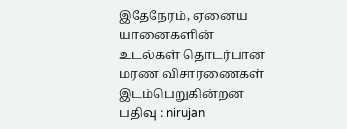இதேநேரம், ஏனைய யானைகளின் உடல்கள் தொடர்பான மரண விசாரணைகள் இடம்பெறுகின்றன
பதிவு : nirujan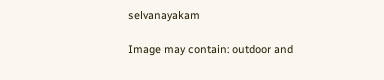selvanayakam

Image may contain: outdoor and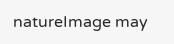natureImage may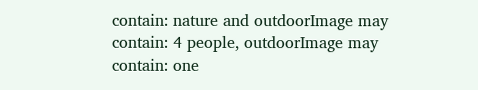contain: nature and outdoorImage may contain: 4 people, outdoorImage may contain: one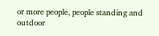or more people, people standing and outdoor